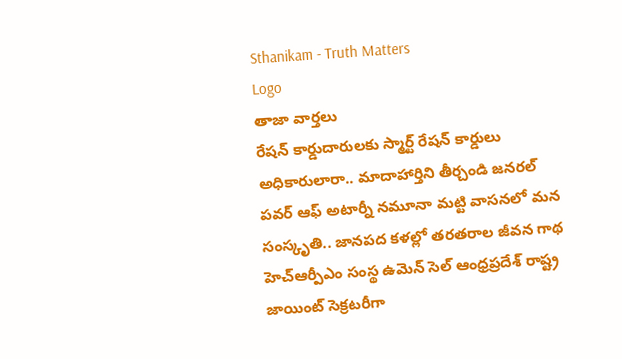Sthanikam - Truth Matters
Logo
తాజా వార్తలు
రేషన్ కార్డుదారులకు స్మార్ట్ రేషన్ కార్డులు అధికారులారా.. మాదాహార్తిని తీర్చండి జనరల్ పవర్ ఆఫ్ అటార్నీ నమూనా మట్టి వాసనలో మన సంస్కృతి.. జానపద కళల్లో తరతరాల జీవన గాథ హెచ్ఆర్పీఎం సంస్థ ఉమెన్ సెల్ ఆంధ్రప్రదేశ్ రాష్ట్ర జాయింట్ సెక్రటరీగా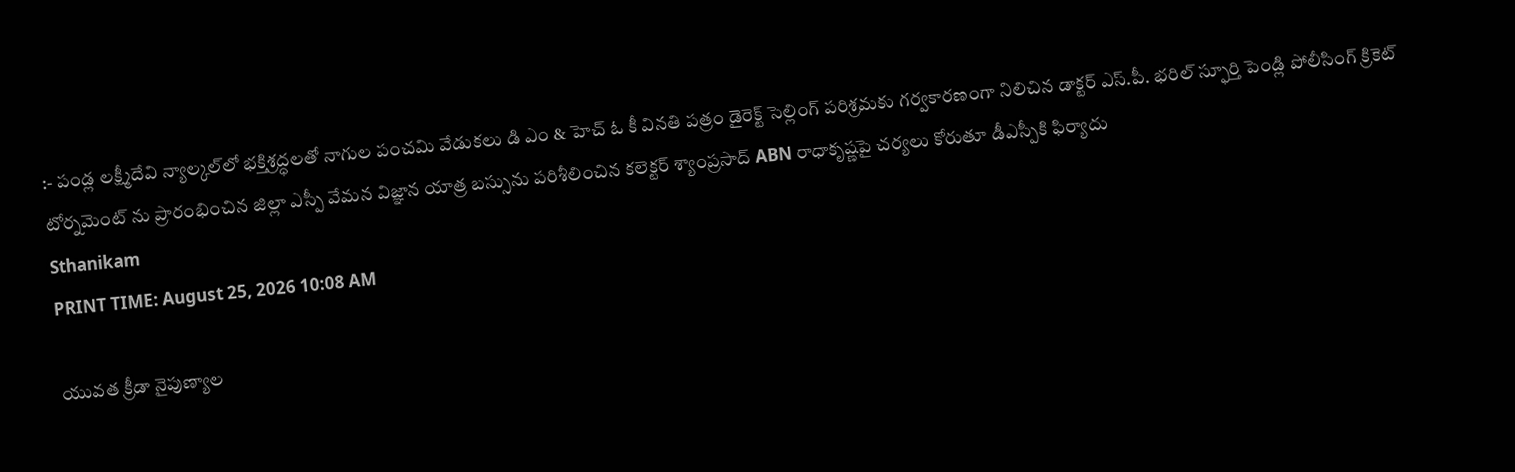:- పండ్ల లక్ష్మీదేవి న్యాల్కల్‌లో భక్తిశ్రద్ధలతో నాగుల పంచమి వేడుకలు డి ఎం & హెచ్ ఓ కీ వినతి పత్రం డైరెక్ట్ సెల్లింగ్ పరిశ్రమకు గర్వకారణంగా నిలిచిన డాక్టర్ ఎస్.పీ. భరిల్ స్ఫూర్తి పెండ్లి పోలీసింగ్ క్రికెట్ టోర్నమెంట్ ను ప్రారంభించిన జిల్లా ఎస్పీ వేమన విజ్ఞాన యాత్ర బస్సును పరిశీలించిన కలెక్టర్ శ్యాంప్రసాద్ ABN రాధాకృష్ణపై చర్యలు కోరుతూ డీఎస్పీకి ఫిర్యాదు
Sthanikam
PRINT TIME: August 25, 2026 10:08 AM

యువత క్రీడా నైపుణ్యాల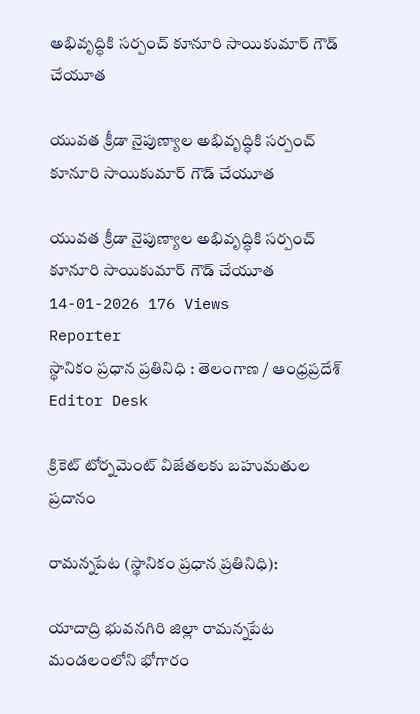అభివృద్ధికి సర్పంచ్ కూనూరి సాయికుమార్ గౌడ్ చేయూత

యువత క్రీడా నైపుణ్యాల అభివృద్ధికి సర్పంచ్ కూనూరి సాయికుమార్ గౌడ్ చేయూత

యువత క్రీడా నైపుణ్యాల అభివృద్ధికి సర్పంచ్ కూనూరి సాయికుమార్ గౌడ్ చేయూత
14-01-2026 176 Views
Reporter
స్థానికం ప్రధాన ప్రతినిధి : తెలంగాణ / ఆంధ్రప్రదేశ్
Editor Desk

క్రికెట్ టోర్నమెంట్ విజేతలకు బహుమతుల ప్రదానం

రామన్నపేట (స్థానికం ప్రధాన ప్రతినిధి):

యాదాద్రి భువనగిరి జిల్లా రామన్నపేట మండలంలోని భోగారం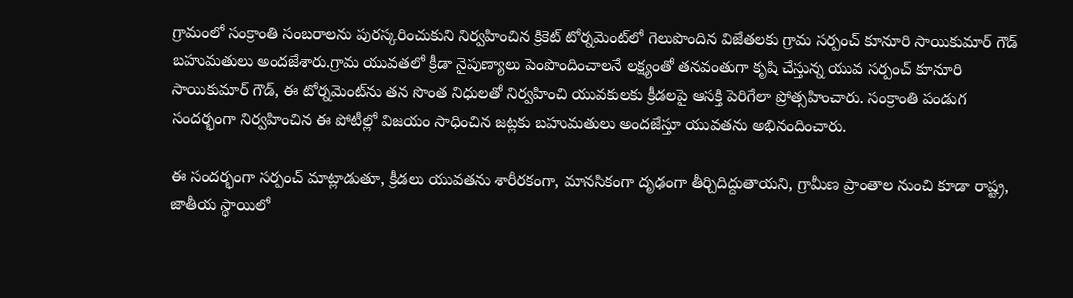గ్రామంలో సంక్రాంతి సంబరాలను పురస్కరించుకుని నిర్వహించిన క్రికెట్ టోర్నమెంట్‌లో గెలుపొందిన విజేతలకు గ్రామ సర్పంచ్ కూనూరి సాయికుమార్ గౌడ్ బహుమతులు అందజేశారు.గ్రామ యువతలో క్రీడా నైపుణ్యాలు పెంపొందించాలనే లక్ష్యంతో తనవంతుగా కృషి చేస్తున్న యువ సర్పంచ్ కూనూరి సాయికుమార్ గౌడ్, ఈ టోర్నమెంట్‌ను తన సొంత నిధులతో నిర్వహించి యువకులకు క్రీడలపై ఆసక్తి పెరిగేలా ప్రోత్సహించారు. సంక్రాంతి పండుగ సందర్భంగా నిర్వహించిన ఈ పోటీల్లో విజయం సాధించిన జట్లకు బహుమతులు అందజేస్తూ యువతను అభినందించారు.

ఈ సందర్భంగా సర్పంచ్ మాట్లాడుతూ, క్రీడలు యువతను శారీరకంగా, మానసికంగా దృఢంగా తీర్చిదిద్దుతాయని, గ్రామీణ ప్రాంతాల నుంచి కూడా రాష్ట్ర, జాతీయ స్థాయిలో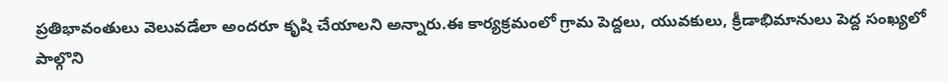ప్రతిభావంతులు వెలువడేలా అందరూ కృషి చేయాలని అన్నారు.ఈ కార్యక్రమంలో గ్రామ పెద్దలు, యువకులు, క్రీడాభిమానులు పెద్ద సంఖ్యలో పాల్గొని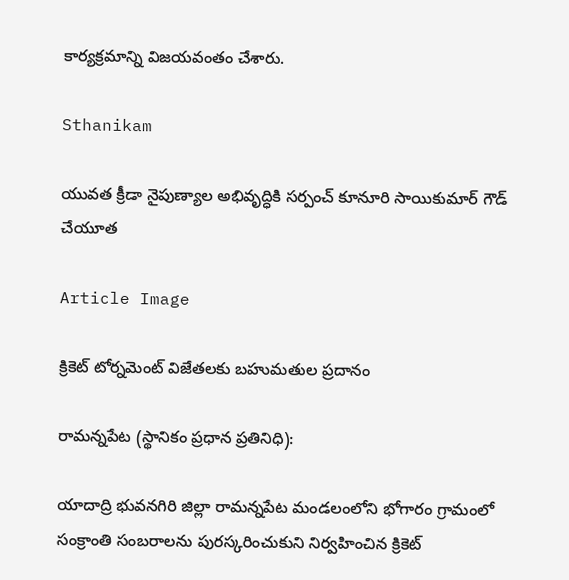కార్యక్రమాన్ని విజయవంతం చేశారు.

Sthanikam

యువత క్రీడా నైపుణ్యాల అభివృద్ధికి సర్పంచ్ కూనూరి సాయికుమార్ గౌడ్ చేయూత

Article Image

క్రికెట్ టోర్నమెంట్ విజేతలకు బహుమతుల ప్రదానం

రామన్నపేట (స్థానికం ప్రధాన ప్రతినిధి):

యాదాద్రి భువనగిరి జిల్లా రామన్నపేట మండలంలోని భోగారం గ్రామంలో సంక్రాంతి సంబరాలను పురస్కరించుకుని నిర్వహించిన క్రికెట్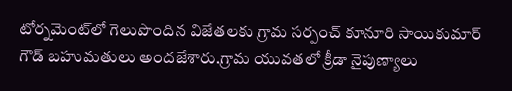టోర్నమెంట్‌లో గెలుపొందిన విజేతలకు గ్రామ సర్పంచ్ కూనూరి సాయికుమార్ గౌడ్ బహుమతులు అందజేశారు.గ్రామ యువతలో క్రీడా నైపుణ్యాలు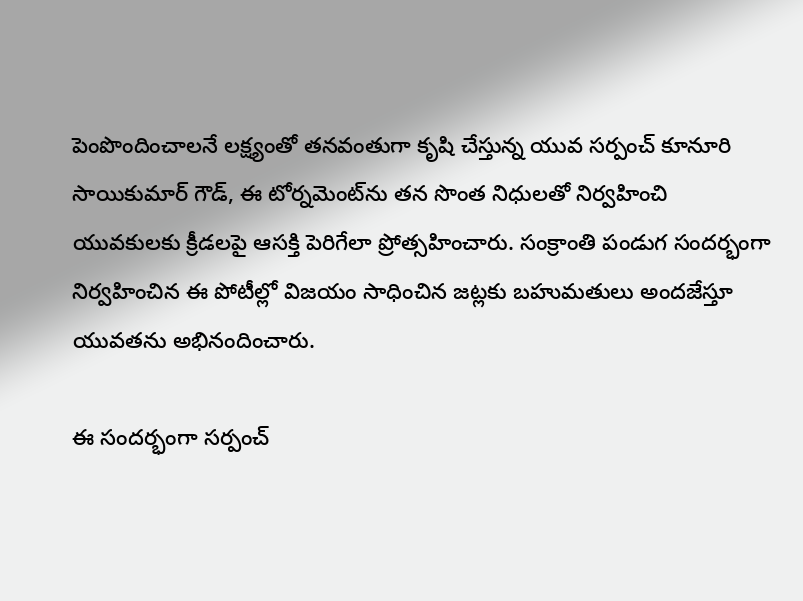పెంపొందించాలనే లక్ష్యంతో తనవంతుగా కృషి చేస్తున్న యువ సర్పంచ్ కూనూరి సాయికుమార్ గౌడ్, ఈ టోర్నమెంట్‌ను తన సొంత నిధులతో నిర్వహించి యువకులకు క్రీడలపై ఆసక్తి పెరిగేలా ప్రోత్సహించారు. సంక్రాంతి పండుగ సందర్భంగా నిర్వహించిన ఈ పోటీల్లో విజయం సాధించిన జట్లకు బహుమతులు అందజేస్తూ యువతను అభినందించారు.

ఈ సందర్భంగా సర్పంచ్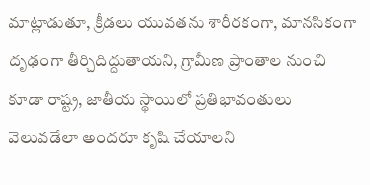మాట్లాడుతూ, క్రీడలు యువతను శారీరకంగా, మానసికంగా దృఢంగా తీర్చిదిద్దుతాయని, గ్రామీణ ప్రాంతాల నుంచి కూడా రాష్ట్ర, జాతీయ స్థాయిలో ప్రతిభావంతులు వెలువడేలా అందరూ కృషి చేయాలని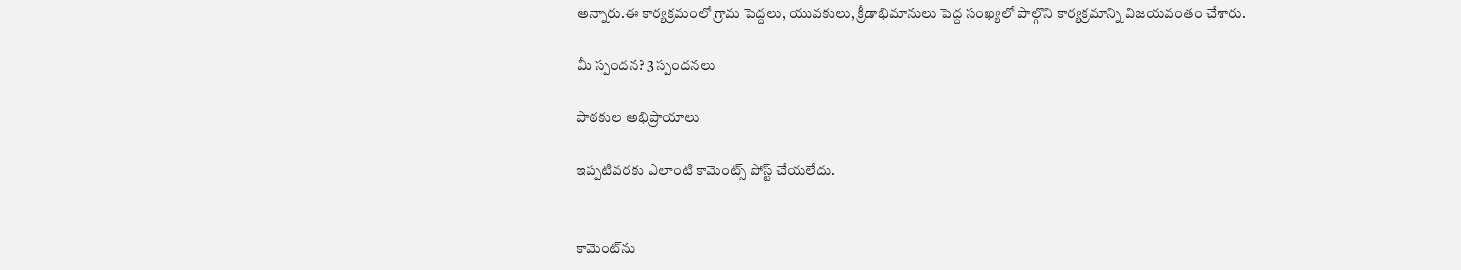అన్నారు.ఈ కార్యక్రమంలో గ్రామ పెద్దలు, యువకులు, క్రీడాభిమానులు పెద్ద సంఖ్యలో పాల్గొని కార్యక్రమాన్ని విజయవంతం చేశారు.

మీ స్పందన? 3 స్పందనలు

పాఠకుల అభిప్రాయాలు

ఇప్పటివరకు ఎలాంటి కామెంట్స్ పోస్ట్ చేయలేదు.


కామెంట్‌ను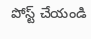పోస్ట్ చేయండి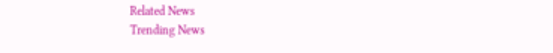Related News
Trending News